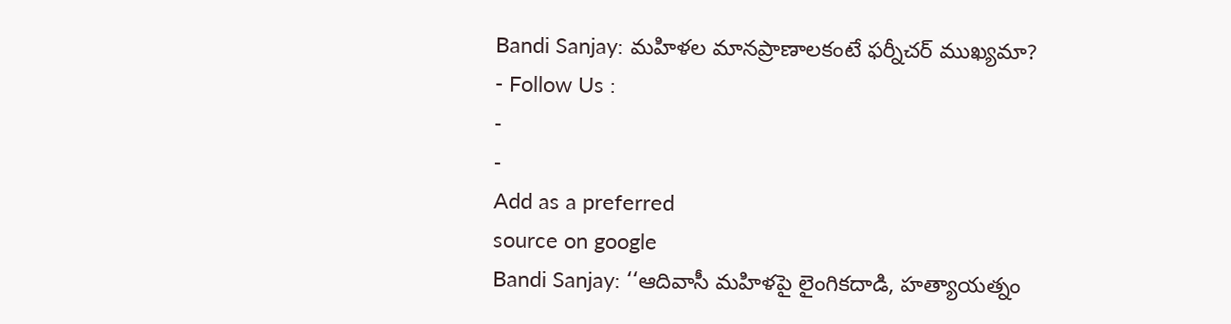Bandi Sanjay: మహిళల మానప్రాణాలకంటే ఫర్నీచర్ ముఖ్యమా?
- Follow Us :
-
-
Add as a preferred
source on google
Bandi Sanjay: ‘‘ఆదివాసీ మహిళపై లైంగికదాడి, హత్యాయత్నం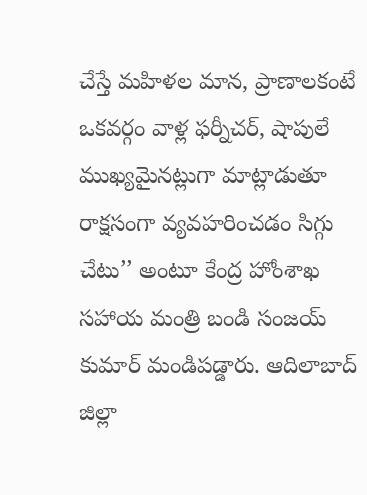చేస్తే మహిళల మాన, ప్రాణాలకంటే ఒకవర్గం వాళ్ల ఫర్నీచర్, షాపులే ముఖ్యమైనట్లుగా మాట్లాడుతూ రాక్షసంగా వ్యవహరించడం సిగ్గు చేటు’’ అంటూ కేంద్ర హోంశాఖ సహాయ మంత్రి బండి సంజయ్ కుమార్ మండిపడ్డారు. ఆదిలాబాద్ జిల్లా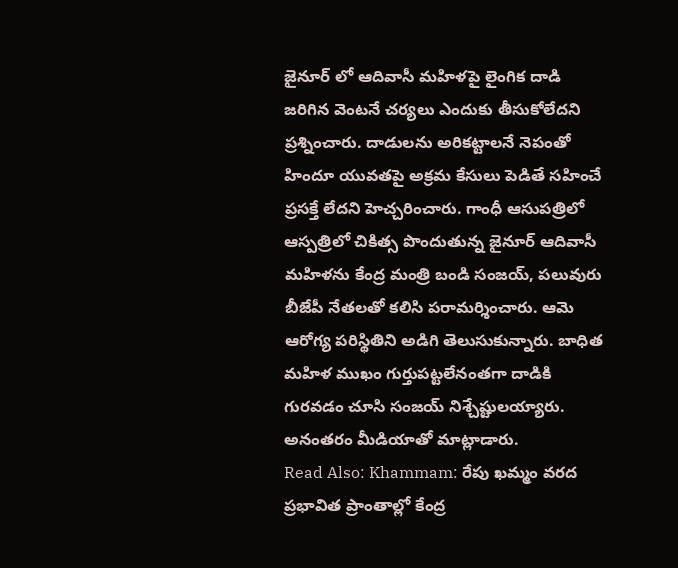జైనూర్ లో ఆదివాసీ మహిళపై లైంగిక దాడి జరిగిన వెంటనే చర్యలు ఎందుకు తీసుకోలేదని ప్రశ్నించారు. దాడులను అరికట్టాలనే నెపంతో హిందూ యువతపై అక్రమ కేసులు పెడితే సహించే ప్రసక్తే లేదని హెచ్చరించారు. గాంధీ ఆసుపత్రిలో ఆస్పత్రిలో చికిత్స పొందుతున్న జైనూర్ ఆదివాసీ మహిళను కేంద్ర మంత్రి బండి సంజయ్, పలువురు బీజేపీ నేతలతో కలిసి పరామర్శించారు. ఆమె ఆరోగ్య పరిస్థితిని అడిగి తెలుసుకున్నారు. బాధిత మహిళ ముఖం గుర్తుపట్టలేనంతగా దాడికి గురవడం చూసి సంజయ్ నిశ్చేష్టులయ్యారు. అనంతరం మీడియాతో మాట్లాడారు.
Read Also: Khammam: రేపు ఖమ్మం వరద ప్రభావిత ప్రాంతాల్లో కేంద్ర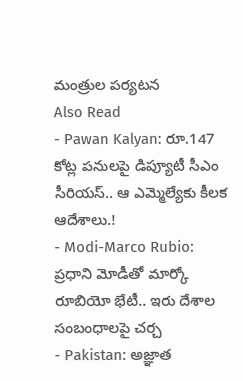మంత్రుల పర్యటన
Also Read
- Pawan Kalyan: రూ.147 కోట్ల పనులపై డిప్యూటీ సీఎం సీరియస్.. ఆ ఎమ్మెల్యేకు కీలక ఆదేశాలు.!
- Modi-Marco Rubio: ప్రధాని మోడీతో మార్కో రూబియో భేటీ.. ఇరు దేశాల సంబంధాలపై చర్చ
- Pakistan: అజ్ఞాత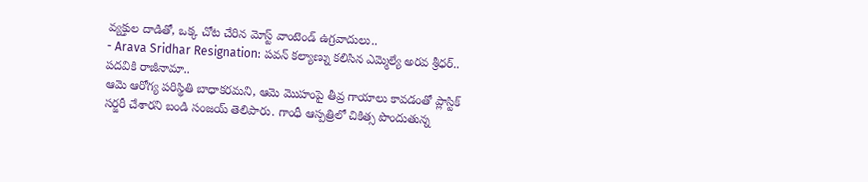వ్యక్తుల దాడితో, ఒక్క చోట చేరిన మోస్ట్ వాంటెండ్ ఉగ్రవాదులు..
- Arava Sridhar Resignation: పవన్ కల్యాణ్ను కలిసిన ఎమ్మెల్యే అరవ శ్రీధర్.. పదవికి రాజీనామా..
ఆమె ఆరోగ్య పరిస్థితి బాధాకరమని, ఆమె మొహంపై తీవ్ర గాయాలు కావడంతో ప్లాస్టిక్ సర్జరీ చేశారని బండి సంజయ్ తెలిపారు. గాంధీ ఆస్పత్రిలో చికిత్స పొందుతున్న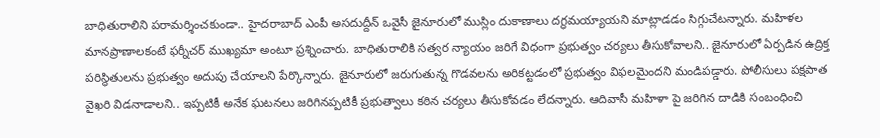బాధితురాలిని పరామర్శించకుండా.. హైదరాబాద్ ఎంపీ అసదుద్దీన్ ఒవైసీ జైనూరులో ముస్లిం దుకాణాలు దగ్ధమయ్యాయని మాట్లాడడం సిగ్గుచేటన్నారు. మహిళల మానప్రాణాలకంటే ఫర్నీచర్ ముఖ్యమా అంటూ ప్రశ్నించారు. బాధితురాలికి సత్వర న్యాయం జరిగే విధంగా ప్రభుత్వం చర్యలు తీసుకోవాలని.. జైనూరులో ఏర్పడిన ఉద్రిక్త పరిస్థితులను ప్రభుత్వం అదుపు చేయాలని పేర్కొన్నారు. జైనూరులో జరుగుతున్న గొడవలను అరికట్టడంలో ప్రభుత్వం విఫలమైందని మండిపడ్డారు. పోలీసులు పక్షపాత వైఖరి విడనాడాలని.. ఇప్పటికీ అనేక ఘటనలు జరిగినప్పటికీ ప్రభుత్వాలు కఠిన చర్యలు తీసుకోవడం లేదన్నారు. ఆదివాసీ మహిళా పై జరిగిన దాడికి సంబంధించి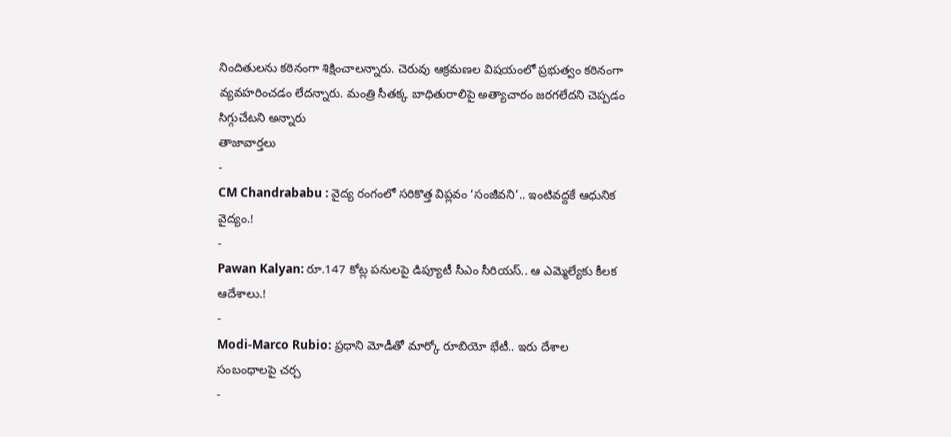నిందితులను కఠినంగా శిక్షించాలన్నారు. చెరువు ఆక్రమణల విషయంలో ప్రభుత్వం కఠినంగా వ్యవహరించడం లేదన్నారు. మంత్రి సీతక్క బాధితురాలిపై అత్యాచారం జరగలేదని చెప్పడం సిగ్గుచేటని అన్నారు
తాజావార్తలు
-
CM Chandrababu : వైద్య రంగంలో సరికొత్త విప్లవం ‘సంజీవని’.. ఇంటివద్దకే ఆధునిక వైద్యం.!
-
Pawan Kalyan: రూ.147 కోట్ల పనులపై డిప్యూటీ సీఎం సీరియస్.. ఆ ఎమ్మెల్యేకు కీలక ఆదేశాలు.!
-
Modi-Marco Rubio: ప్రధాని మోడీతో మార్కో రూబియో భేటీ.. ఇరు దేశాల సంబంధాలపై చర్చ
-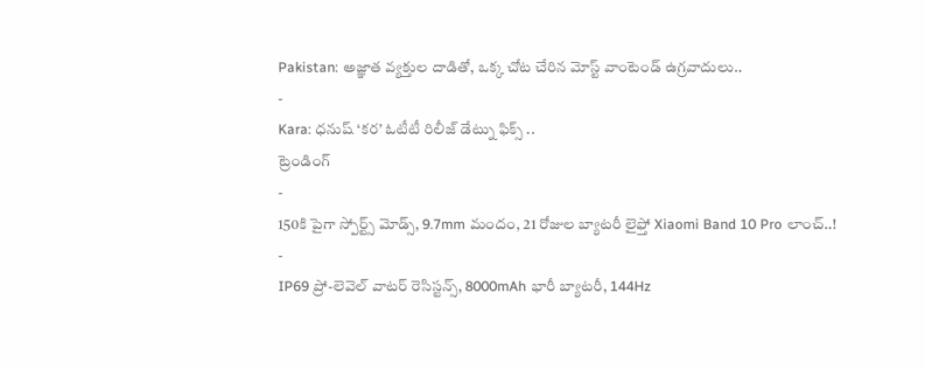Pakistan: అజ్ఞాత వ్యక్తుల దాడితో, ఒక్క చోట చేరిన మోస్ట్ వాంటెండ్ ఉగ్రవాదులు..
-
Kara: ధనుష్ ‘కర’ ఓటీటీ రిలీజ్ డేట్ను ఫిక్స్ ..
ట్రెండింగ్
-
150కి పైగా స్పోర్ట్స్ మోడ్స్, 9.7mm మందం, 21 రోజుల బ్యాటరీ లైఫ్తో Xiaomi Band 10 Pro లాంచ్..!
-
IP69 ప్రో-లెవెల్ వాటర్ రెసిస్టన్స్, 8000mAh భారీ బ్యాటరీ, 144Hz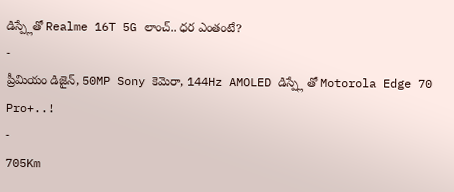డిస్ప్లేతో Realme 16T 5G లాంచ్.. ధర ఎంతంటే?
-
ప్రీమియం డిజైన్, 50MP Sony కెమెరా, 144Hz AMOLED డిస్ప్లే తో Motorola Edge 70 Pro+..!
-
705Km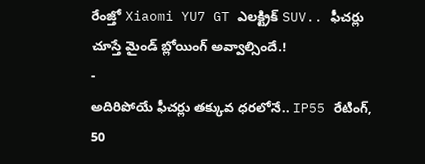రేంజ్తో Xiaomi YU7 GT ఎలక్ట్రిక్ SUV.. ఫీచర్లు చూస్తే మైండ్ బ్లోయింగ్ అవ్వాల్సిందే.!
-
అదిరిపోయే ఫీచర్లు తక్కువ ధరలోనే.. IP55 రేటింగ్, 50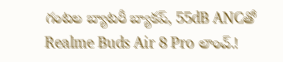గంటల బ్యాటరీ బ్యాకప్, 55dB ANCతో Realme Buds Air 8 Pro లాంచ్.!